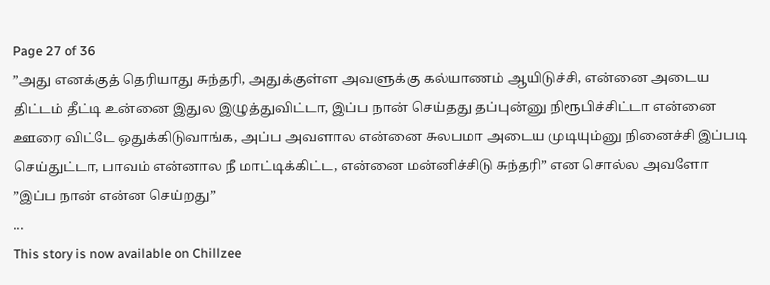Page 27 of 36
”அது எனக்குத் தெரியாது சுந்தரி, அதுக்குள்ள அவளுக்கு கல்யாணம் ஆயிடுச்சி, என்னை அடைய திட்டம் தீட்டி உன்னை இதுல இழுத்துவிட்டா, இப்ப நான் செய்தது தப்புன்னு நிரூபிச்சிட்டா என்னை ஊரை விட்டே ஒதுக்கிடுவாங்க, அப்ப அவளால என்னை சுலபமா அடைய முடியும்னு நினைச்சி இப்படி செய்துட்டா, பாவம் என்னால நீ மாட்டிக்கிட்ட, என்னை மன்னிச்சிடு சுந்தரி” என சொல்ல அவளோ
”இப்ப நான் என்ன செய்றது”
...
This story is now available on Chillzee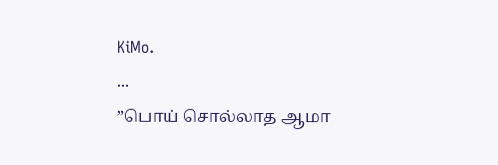KiMo.
...
”பொய் சொல்லாத ஆமா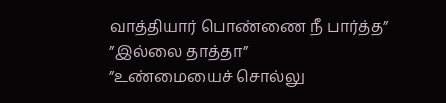வாத்தியார் பொண்ணை நீ பார்த்த”
”இல்லை தாத்தா”
”உண்மையைச் சொல்லு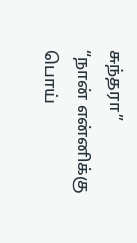சுந்தரா”
“நான் என்னிக்கு பொய்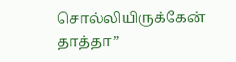சொல்லியிருக்கேன் தாத்தா”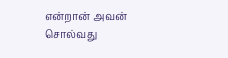என்றான் அவன் சொல்வது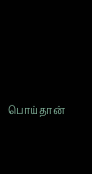பொய்தான்